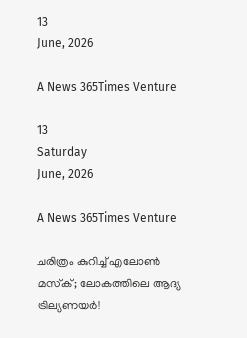13
June, 2026

A News 365Times Venture

13
Saturday
June, 2026

A News 365Times Venture

ചരിത്രം കുറിച്ച് എലോണ്‍ മസ്‌ക്; ലോകത്തിലെ ആദ്യ ട്രില്യണയര്‍!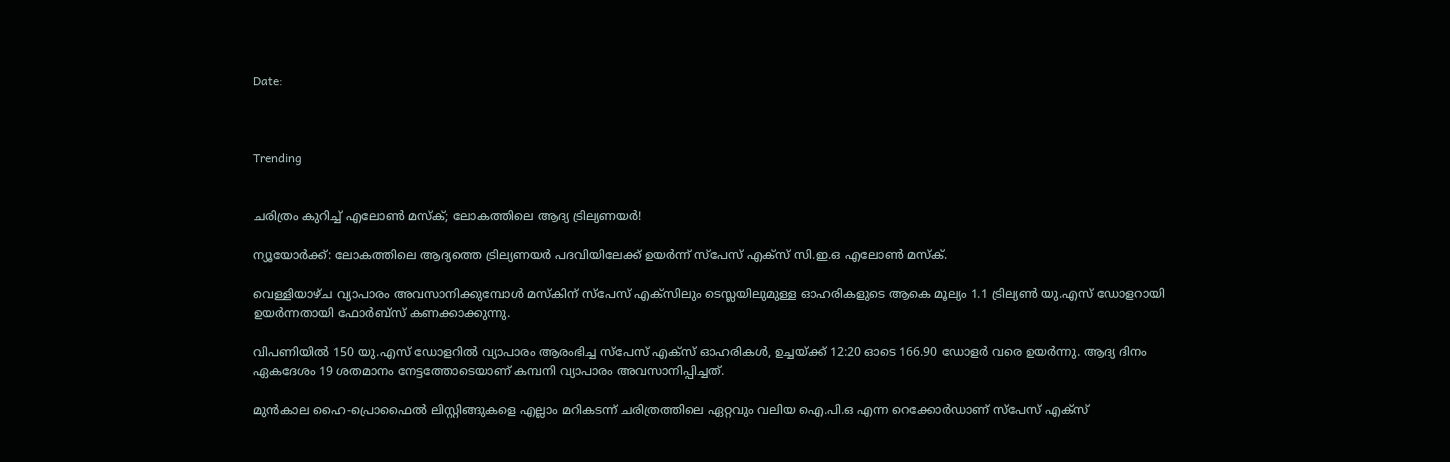Date:



Trending


ചരിത്രം കുറിച്ച് എലോണ്‍ മസ്‌ക്; ലോകത്തിലെ ആദ്യ ട്രില്യണയര്‍!

ന്യൂയോര്‍ക്ക്: ലോകത്തിലെ ആദ്യത്തെ ട്രില്യണയര്‍ പദവിയിലേക്ക് ഉയര്‍ന്ന് സ്പേസ് എക്സ് സി.ഇ.ഒ എലോണ്‍ മസ്‌ക്.

വെള്ളിയാഴ്ച വ്യാപാരം അവസാനിക്കുമ്പോള്‍ മസ്‌കിന് സ്പേസ് എക്സിലും ടെസ്ലയിലുമുള്ള ഓഹരികളുടെ ആകെ മൂല്യം 1.1 ട്രില്യണ്‍ യു.എസ് ഡോളറായി ഉയര്‍ന്നതായി ഫോര്‍ബ്സ് കണക്കാക്കുന്നു.

വിപണിയില്‍ 150 യു.എസ് ഡോളറില്‍ വ്യാപാരം ആരംഭിച്ച സ്പേസ് എക്സ് ഓഹരികള്‍, ഉച്ചയ്ക്ക് 12:20 ഓടെ 166.90 ഡോളര്‍ വരെ ഉയര്‍ന്നു. ആദ്യ ദിനം ഏകദേശം 19 ശതമാനം നേട്ടത്തോടെയാണ് കമ്പനി വ്യാപാരം അവസാനിപ്പിച്ചത്.

മുന്‍കാല ഹൈ-പ്രൊഫൈല്‍ ലിസ്റ്റിങ്ങുകളെ എല്ലാം മറികടന്ന് ചരിത്രത്തിലെ ഏറ്റവും വലിയ ഐ.പി.ഒ എന്ന റെക്കോര്‍ഡാണ് സ്പേസ് എക്സ്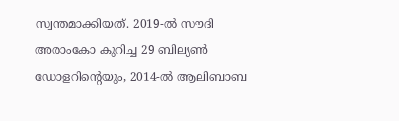സ്വന്തമാക്കിയത്. 2019-ല്‍ സൗദി അരാംകോ കുറിച്ച 29 ബില്യണ്‍ ഡോളറിന്റെയും, 2014-ല്‍ ആലിബാബ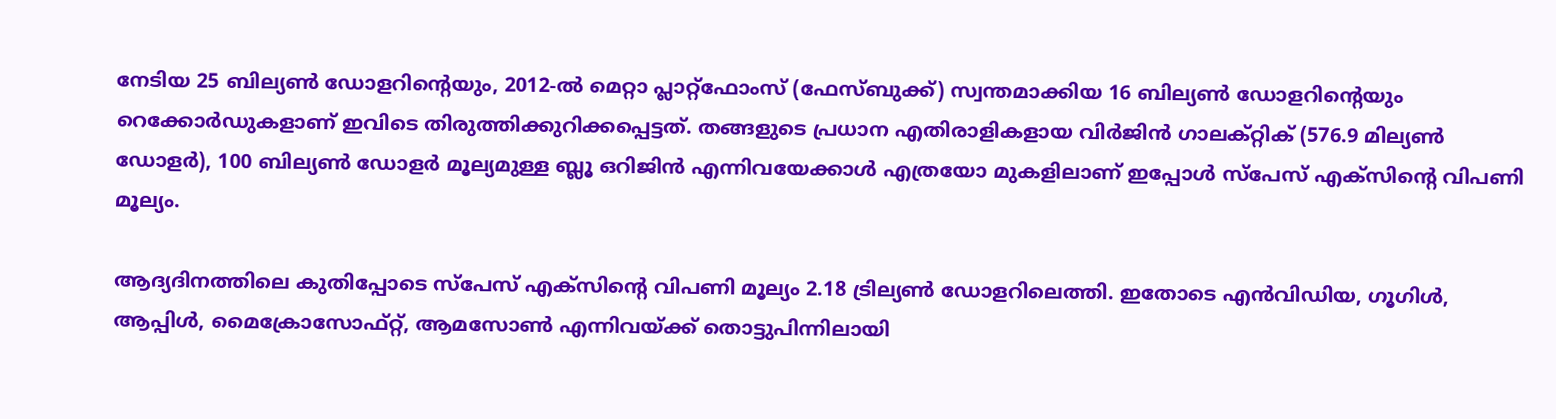നേടിയ 25 ബില്യണ്‍ ഡോളറിന്റെയും, 2012-ല്‍ മെറ്റാ പ്ലാറ്റ്ഫോംസ് (ഫേസ്ബുക്ക്) സ്വന്തമാക്കിയ 16 ബില്യണ്‍ ഡോളറിന്റെയും റെക്കോര്‍ഡുകളാണ് ഇവിടെ തിരുത്തിക്കുറിക്കപ്പെട്ടത്. തങ്ങളുടെ പ്രധാന എതിരാളികളായ വിര്‍ജിന്‍ ഗാലക്റ്റിക് (576.9 മില്യണ്‍ ഡോളര്‍), 100 ബില്യണ്‍ ഡോളര്‍ മൂല്യമുള്ള ബ്ലൂ ഒറിജിന്‍ എന്നിവയേക്കാള്‍ എത്രയോ മുകളിലാണ് ഇപ്പോള്‍ സ്പേസ് എക്സിന്റെ വിപണി മൂല്യം.

ആദ്യദിനത്തിലെ കുതിപ്പോടെ സ്പേസ് എക്സിന്റെ വിപണി മൂല്യം 2.18 ട്രില്യണ്‍ ഡോളറിലെത്തി. ഇതോടെ എന്‍വിഡിയ, ഗൂഗിള്‍, ആപ്പിള്‍, മൈക്രോസോഫ്റ്റ്, ആമസോണ്‍ എന്നിവയ്ക്ക് തൊട്ടുപിന്നിലായി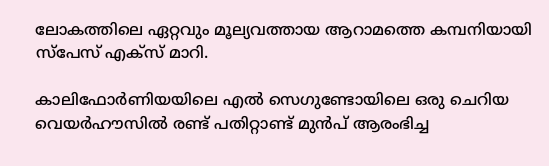ലോകത്തിലെ ഏറ്റവും മൂല്യവത്തായ ആറാമത്തെ കമ്പനിയായി സ്പേസ് എക്സ് മാറി.

കാലിഫോര്‍ണിയയിലെ എല്‍ സെഗുണ്ടോയിലെ ഒരു ചെറിയ വെയര്‍ഹൗസില്‍ രണ്ട് പതിറ്റാണ്ട് മുന്‍പ് ആരംഭിച്ച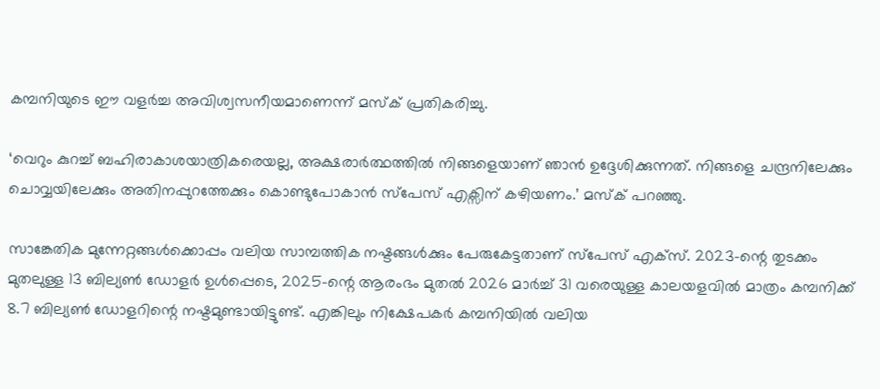കമ്പനിയുടെ ഈ വളര്‍ച്ച അവിശ്വസനീയമാണെന്ന് മസ്‌ക് പ്രതികരിച്ചു.

‘വെറും കുറച്ച് ബഹിരാകാശയാത്രികരെയല്ല, അക്ഷരാര്‍ത്ഥത്തില്‍ നിങ്ങളെയാണ് ഞാന്‍ ഉദ്ദേശിക്കുന്നത്. നിങ്ങളെ ചന്ദ്രനിലേക്കും ചൊവ്വയിലേക്കും അതിനപ്പുറത്തേക്കും കൊണ്ടുപോകാന്‍ സ്പേസ് എക്സിന് കഴിയണം.’ മസ്‌ക് പറഞ്ഞു.

സാങ്കേതിക മുന്നേറ്റങ്ങള്‍ക്കൊപ്പം വലിയ സാമ്പത്തിക നഷ്ടങ്ങള്‍ക്കും പേരുകേട്ടതാണ് സ്പേസ് എക്സ്. 2023-ന്റെ തുടക്കം മുതലുള്ള 13 ബില്യണ്‍ ഡോളര്‍ ഉള്‍പ്പെടെ, 2025-ന്റെ ആരംഭം മുതല്‍ 2026 മാര്‍ച്ച് 31 വരെയുള്ള കാലയളവില്‍ മാത്രം കമ്പനിക്ക് 8.7 ബില്യണ്‍ ഡോളറിന്റെ നഷ്ടമുണ്ടായിട്ടുണ്ട്. എങ്കിലും നിക്ഷേപകര്‍ കമ്പനിയില്‍ വലിയ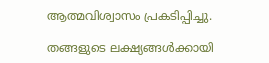ആത്മവിശ്വാസം പ്രകടിപ്പിച്ചു.

തങ്ങളുടെ ലക്ഷ്യങ്ങള്‍ക്കായി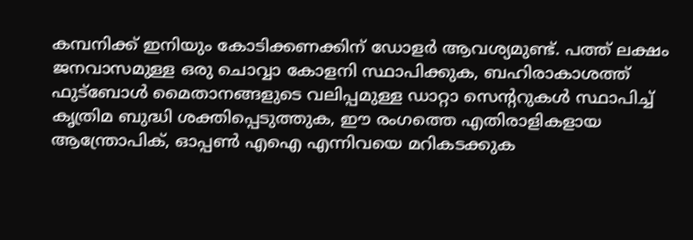കമ്പനിക്ക് ഇനിയും കോടിക്കണക്കിന് ഡോളര്‍ ആവശ്യമുണ്ട്. പത്ത് ലക്ഷം ജനവാസമുള്ള ഒരു ചൊവ്വാ കോളനി സ്ഥാപിക്കുക, ബഹിരാകാശത്ത് ഫുട്‌ബോള്‍ മൈതാനങ്ങളുടെ വലിപ്പമുള്ള ഡാറ്റാ സെന്ററുകള്‍ സ്ഥാപിച്ച് കൃത്രിമ ബുദ്ധി ശക്തിപ്പെടുത്തുക, ഈ രംഗത്തെ എതിരാളികളായ ആന്ത്രോപിക്, ഓപ്പണ്‍ എഐ എന്നിവയെ മറികടക്കുക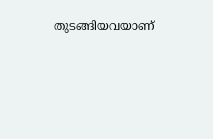തുടങ്ങിയവയാണ്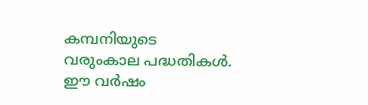കമ്പനിയുടെ വരുംകാല പദ്ധതികള്‍. ഈ വര്‍ഷം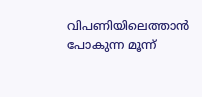വിപണിയിലെത്താന്‍ പോകുന്ന മൂന്ന്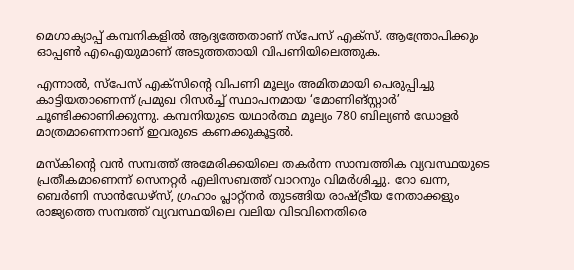മെഗാക്യാപ്പ് കമ്പനികളില്‍ ആദ്യത്തേതാണ് സ്പേസ് എക്സ്. ആന്ത്രോപിക്കും ഓപ്പണ്‍ എഐയുമാണ് അടുത്തതായി വിപണിയിലെത്തുക.

എന്നാല്‍, സ്പേസ് എക്‌സിന്റെ വിപണി മൂല്യം അമിതമായി പെരുപ്പിച്ചു കാട്ടിയതാണെന്ന് പ്രമുഖ റിസര്‍ച്ച് സ്ഥാപനമായ ‘മോണിങ്സ്റ്റാര്‍’ ചൂണ്ടിക്കാണിക്കുന്നു. കമ്പനിയുടെ യഥാര്‍ത്ഥ മൂല്യം 780 ബില്യണ്‍ ഡോളര്‍ മാത്രമാണെന്നാണ് ഇവരുടെ കണക്കുകൂട്ടല്‍.

മസ്‌കിന്റെ വന്‍ സമ്പത്ത് അമേരിക്കയിലെ തകര്‍ന്ന സാമ്പത്തിക വ്യവസ്ഥയുടെ പ്രതീകമാണെന്ന് സെനറ്റര്‍ എലിസബത്ത് വാറനും വിമര്‍ശിച്ചു. റോ ഖന്ന, ബെര്‍ണി സാന്‍ഡേഴ്‌സ്, ഗ്രഹാം പ്ലാറ്റ്‌നര്‍ തുടങ്ങിയ രാഷ്ട്രീയ നേതാക്കളും രാജ്യത്തെ സമ്പത്ത് വ്യവസ്ഥയിലെ വലിയ വിടവിനെതിരെ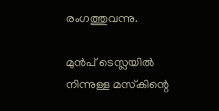രംഗത്തുവന്നു.

മുന്‍പ് ടെസ്ലയില്‍ നിന്നുള്ള മസ്‌കിന്റെ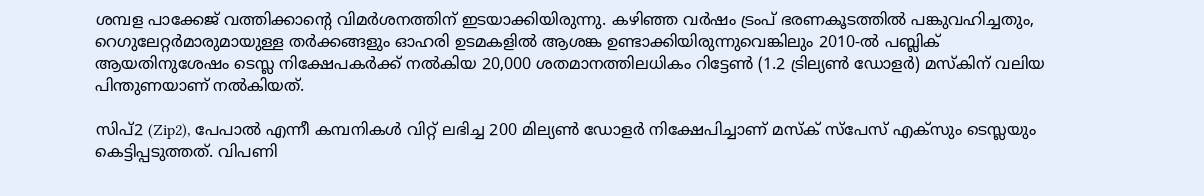ശമ്പള പാക്കേജ് വത്തിക്കാന്റെ വിമര്‍ശനത്തിന് ഇടയാക്കിയിരുന്നു. കഴിഞ്ഞ വര്‍ഷം ട്രംപ് ഭരണകൂടത്തില്‍ പങ്കുവഹിച്ചതും, റെഗുലേറ്റര്‍മാരുമായുള്ള തര്‍ക്കങ്ങളും ഓഹരി ഉടമകളില്‍ ആശങ്ക ഉണ്ടാക്കിയിരുന്നുവെങ്കിലും 2010-ല്‍ പബ്ലിക് ആയതിനുശേഷം ടെസ്ല നിക്ഷേപകര്‍ക്ക് നല്‍കിയ 20,000 ശതമാനത്തിലധികം റിട്ടേണ്‍ (1.2 ട്രില്യണ്‍ ഡോളര്‍) മസ്‌കിന് വലിയ പിന്തുണയാണ് നല്‍കിയത്.

സിപ്2 (Zip2), പേപാല്‍ എന്നീ കമ്പനികള്‍ വിറ്റ് ലഭിച്ച 200 മില്യണ്‍ ഡോളര്‍ നിക്ഷേപിച്ചാണ് മസ്‌ക് സ്പേസ് എക്സും ടെസ്ലയും കെട്ടിപ്പടുത്തത്. വിപണി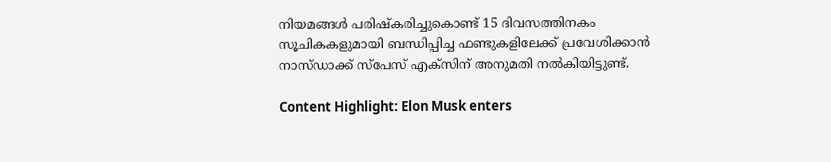നിയമങ്ങള്‍ പരിഷ്‌കരിച്ചുകൊണ്ട് 15 ദിവസത്തിനകം സൂചികകളുമായി ബന്ധിപ്പിച്ച ഫണ്ടുകളിലേക്ക് പ്രവേശിക്കാന്‍ നാസ്ഡാക്ക് സ്പേസ് എക്സിന് അനുമതി നല്‍കിയിട്ടുണ്ട്.

Content Highlight: Elon Musk enters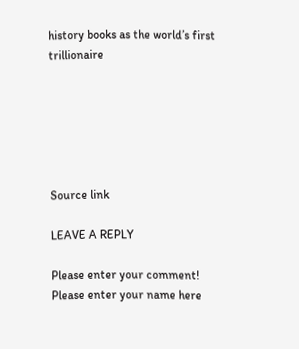history books as the world’s first trillionaire






Source link

LEAVE A REPLY

Please enter your comment!
Please enter your name here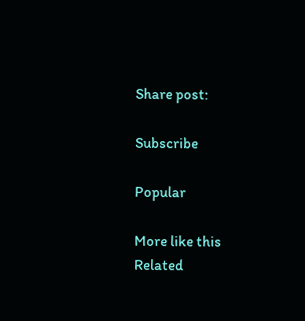Share post:

Subscribe

Popular

More like this
Related